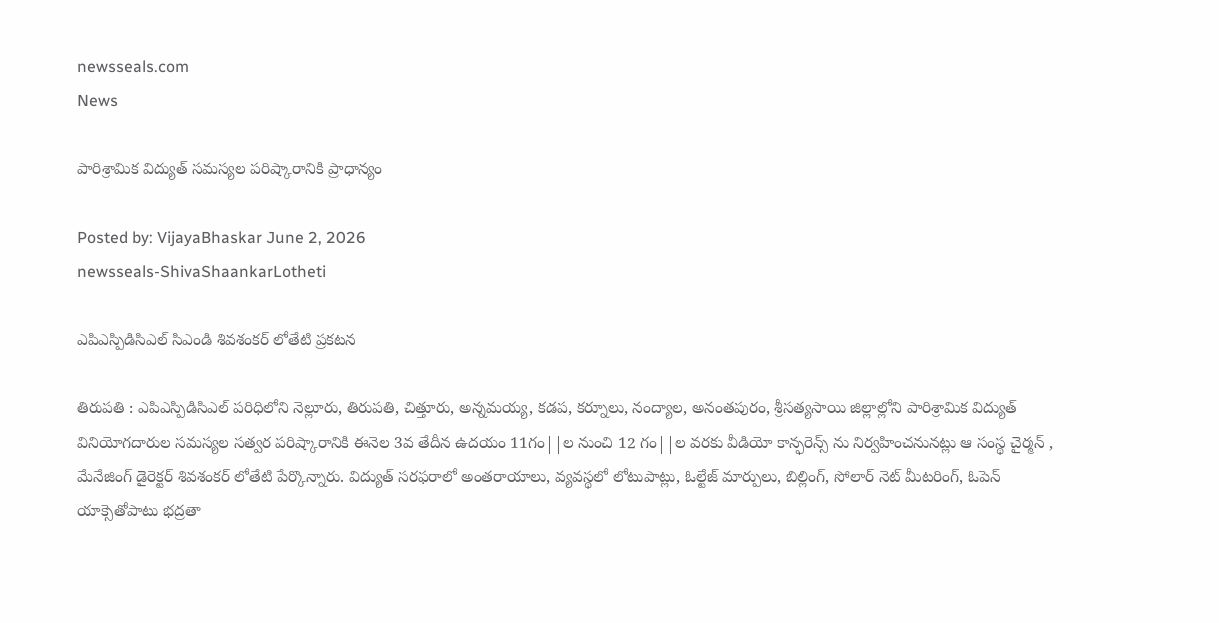newsseals.com
News

పారిశ్రామిక విద్యుత్ సమస్యల పరిష్కారానికి ప్రాధాన్యం

Posted by: VijayaBhaskar June 2, 2026
newsseals-ShivaShaankarLotheti

ఎపిఎస్పిడిసిఎల్ సిఎండి శివశంకర్ లోతేటి ప్ర‌క‌ట‌న

తిరుపతి : ఎపిఎస్పిడిసిఎల్ పరిధిలోని నెల్లూరు, తిరుపతి, చిత్తూరు, అన్నమయ్య, కడప, కర్నూలు, నంద్యాల, అనంతపురం, శ్రీసత్యసాయి జిల్లాల్లోని పారిశ్రామిక విద్యుత్ వినియోగదారుల సమస్యల సత్వర పరిష్కారానికి ఈనెల 3వ తేదీన ఉదయం 11గం||ల నుంచి 12 గం||ల వరకు వీడియో కాన్ఫరెన్స్ ను నిర్వహించనునట్లు ఆ సంస్థ చైర్మన్ , మేనేజింగ్ డైరెక్టర్ శివశంకర్ లోతేటి పేర్కొన్నారు. విద్యుత్ సరఫరాలో అంతరాయాలు, వ్యవస్థలో లోటుపాట్లు, ఓల్టేజ్ మార్పులు, బిల్లింగ్, సోలార్ నెట్ మీటరింగ్, ఓపెన్ యాక్సెతోపాటు భద్రతా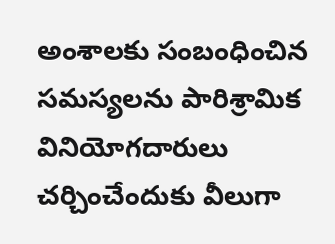అంశాలకు సంబంధించిన సమస్యలను పారిశ్రామిక వినియోగదారులు చర్చించేందుకు వీలుగా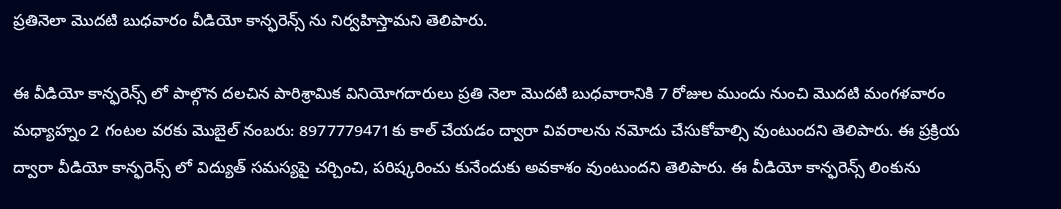ప్రతినెలా మొదటి బుధవారం వీడియో కాన్ఫరెన్స్ ను నిర్వహిస్తామని తెలిపారు.

ఈ వీడియో కాన్ఫరెన్స్ లో పాల్గొన దలచిన పారిశ్రామిక వినియోగదారులు ప్రతి నెలా మొదటి బుధవారానికి 7 రోజుల ముందు నుంచి మొదటి మంగళవారం మధ్యాహ్నం 2 గంటల వరకు మొబైల్ నంబరు: 8977779471కు కాల్ చేయడం ద్వారా వివరాలను నమోదు చేసుకోవాల్సి వుంటుందని తెలిపారు. ఈ ప్రక్రియ ద్వారా వీడియో కాన్ఫరెన్స్ లో విద్యుత్ సమస్యపై చర్చించి, పరిష్కరించు కునేందుకు అవకాశం వుంటుందని తెలిపారు. ఈ వీడియో కాన్ఫరెన్స్ లింకును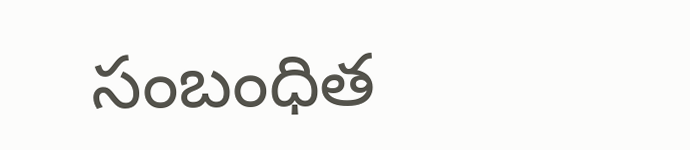సంబంధిత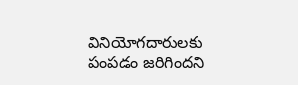వినియోగదారులకు పంపడం జరిగిందని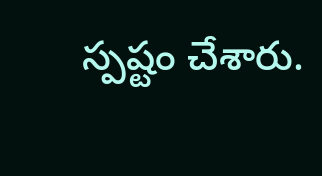స్ప‌ష్టం చేశారు.